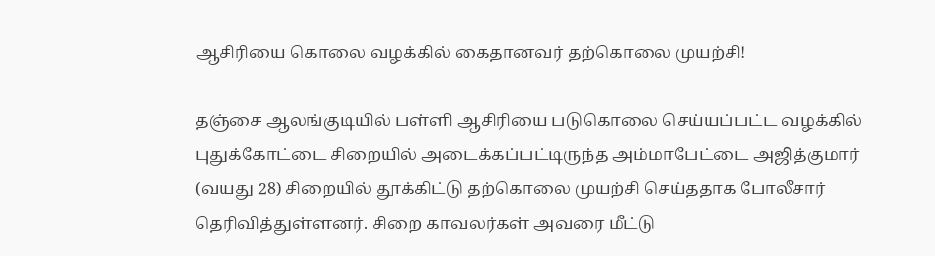ஆசிரியை கொலை வழக்கில் கைதானவர் தற்கொலை முயற்சி!

தஞ்சை ஆலங்குடியில் பள்ளி ஆசிரியை படுகொலை செய்யப்பட்ட வழக்கில் புதுக்கோட்டை சிறையில் அடைக்கப்பட்டிருந்த அம்மாபேட்டை அஜித்குமார் (வயது 28) சிறையில் தூக்கிட்டு தற்கொலை முயற்சி செய்ததாக போலீசார் தெரிவித்துள்ளனர். சிறை காவலர்கள் அவரை மீட்டு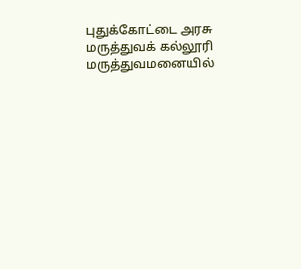புதுக்கோட்டை அரசு மருத்துவக் கல்லூரி மருத்துவமனையில்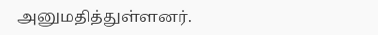அனுமதித்துள்ளனர்.